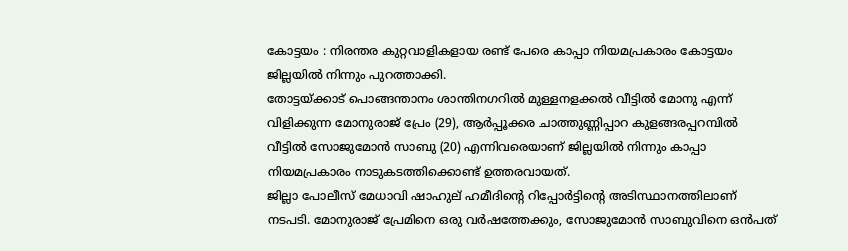കോട്ടയം : നിരന്തര കുറ്റവാളികളായ രണ്ട് പേരെ കാപ്പാ നിയമപ്രകാരം കോട്ടയം ജില്ലയിൽ നിന്നും പുറത്താക്കി.
തോട്ടയ്ക്കാട് പൊങ്ങന്താനം ശാന്തിനഗറിൽ മുള്ളനളക്കൽ വീട്ടിൽ മോനു എന്ന് വിളിക്കുന്ന മോനുരാജ് പ്രേം (29), ആർപ്പൂക്കര ചാത്തുണ്ണിപ്പാറ കുളങ്ങരപ്പറമ്പിൽ വീട്ടിൽ സോജുമോൻ സാബു (20) എന്നിവരെയാണ് ജില്ലയിൽ നിന്നും കാപ്പാ നിയമപ്രകാരം നാടുകടത്തിക്കൊണ്ട് ഉത്തരവായത്.
ജില്ലാ പോലീസ് മേധാവി ഷാഹുല് ഹമീദിന്റെ റിപ്പോർട്ടിന്റെ അടിസ്ഥാനത്തിലാണ് നടപടി. മോനുരാജ് പ്രേമിനെ ഒരു വർഷത്തേക്കും, സോജുമോൻ സാബുവിനെ ഒൻപത്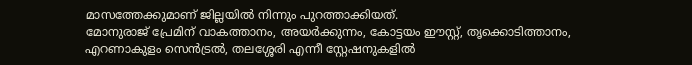മാസത്തേക്കുമാണ് ജില്ലയിൽ നിന്നും പുറത്താക്കിയത്.
മോനുരാജ് പ്രേമിന് വാകത്താനം, അയർക്കുന്നം, കോട്ടയം ഈസ്റ്റ്, തൃക്കൊടിത്താനം, എറണാകുളം സെൻട്രൽ, തലശ്ശേരി എന്നീ സ്റ്റേഷനുകളിൽ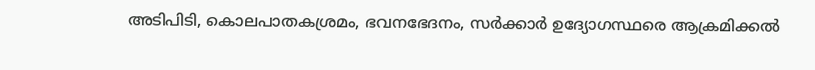അടിപിടി, കൊലപാതകശ്രമം, ഭവനഭേദനം, സർക്കാർ ഉദ്യോഗസ്ഥരെ ആക്രമിക്കൽ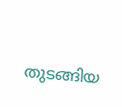തുടങ്ങിയ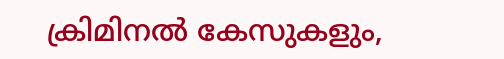ക്രിമിനൽ കേസുകളും,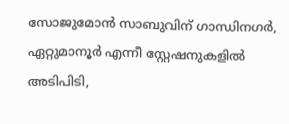സോജുമോൻ സാബുവിന് ഗാന്ധിനഗർ, ഏറ്റുമാനൂർ എന്നീ സ്റ്റേഷനുകളിൽ അടിപിടി,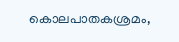കൊലപാതകശ്രമം,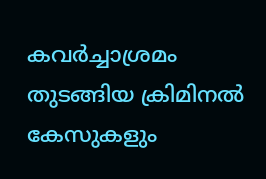കവർച്ചാശ്രമം തുടങ്ങിയ ക്രിമിനൽ കേസുകളും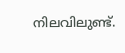നിലവിലുണ്ട്.